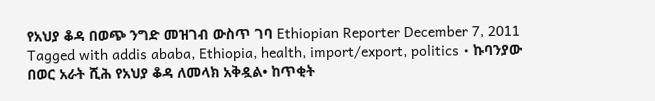የአህያ ቆዳ በወጭ ንግድ መዝገብ ውስጥ ገባ Ethiopian Reporter December 7, 2011 Tagged with addis ababa, Ethiopia, health, import/export, politics • ኩባንያው በወር አራት ሺሕ የአህያ ቆዳ ለመላክ አቅዷል• ከጥቂት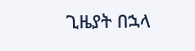ጊዜያት በኋላ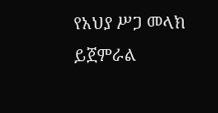የአህያ ሥጋ መላክ ይጀምራል